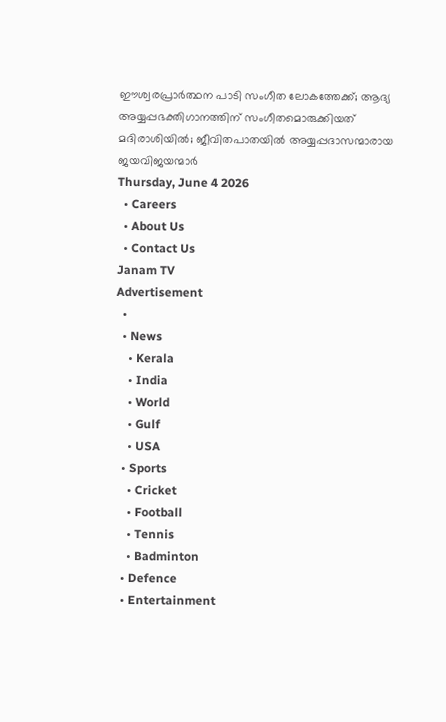ഈശ്വരപ്രാര്‍ത്ഥന പാടി സംഗീത ലോകത്തേക്ക്; ആദ്യ അയ്യപ്പഭക്തിഗാനത്തിന് സംഗീതമൊരുക്കിയത് മദിരാശിയില്‍; ജീവിതപാതയില്‍ അയ്യപ്പദാസന്മാരായ ജയവിജയന്മാര്‍
Thursday, June 4 2026
  • Careers
  • About Us
  • Contact Us
Janam TV
Advertisement
  •
  • News
    • Kerala
    • India
    • World
    • Gulf
    • USA
  • Sports
    • Cricket
    • Football
    • Tennis
    • Badminton
  • Defence
  • Entertainment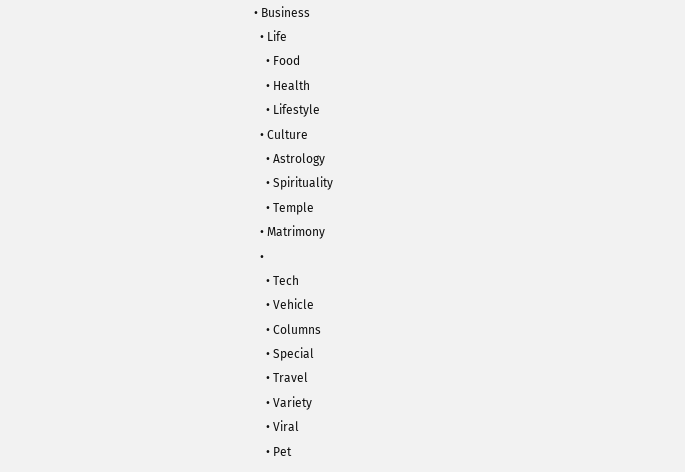• Business
  • Life
    • Food
    • Health
    • Lifestyle
  • Culture
    • Astrology
    • Spirituality
    • Temple
  • Matrimony
  •
    • Tech
    • Vehicle
    • Columns
    • Special
    • Travel
    • Variety
    • Viral
    • Pet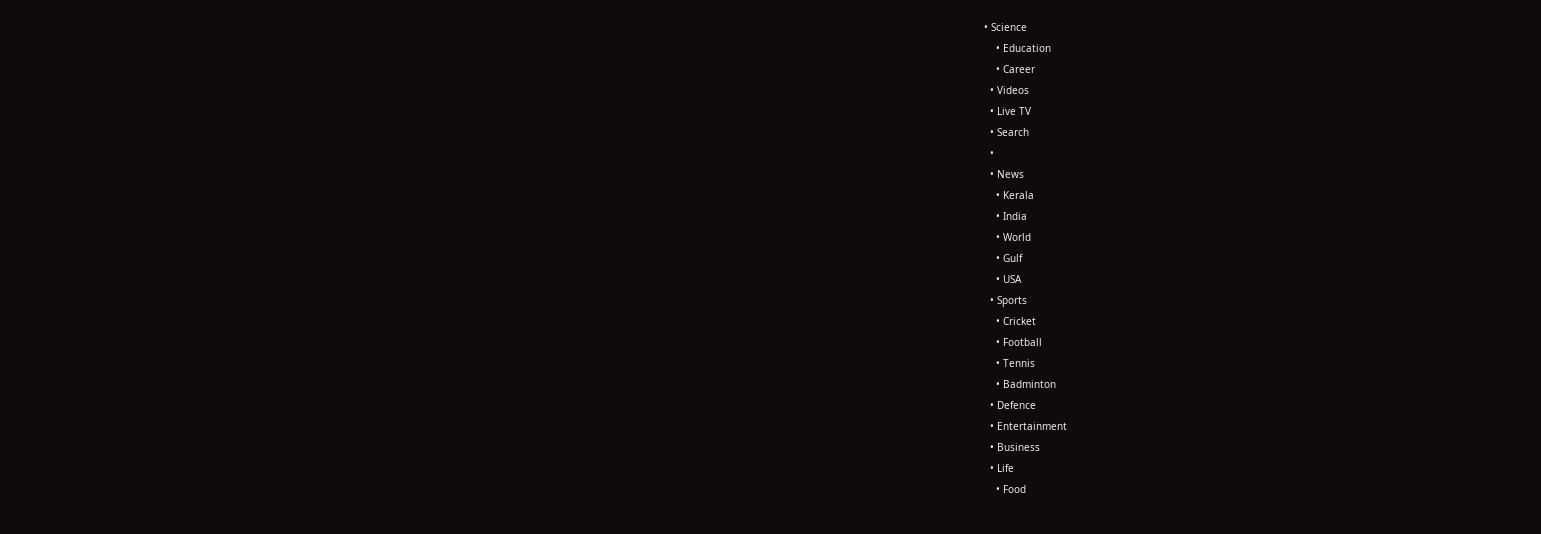• Science
    • Education
    • Career
  • Videos
  • Live TV
  • Search
  •
  • News
    • Kerala
    • India
    • World
    • Gulf
    • USA
  • Sports
    • Cricket
    • Football
    • Tennis
    • Badminton
  • Defence
  • Entertainment
  • Business
  • Life
    • Food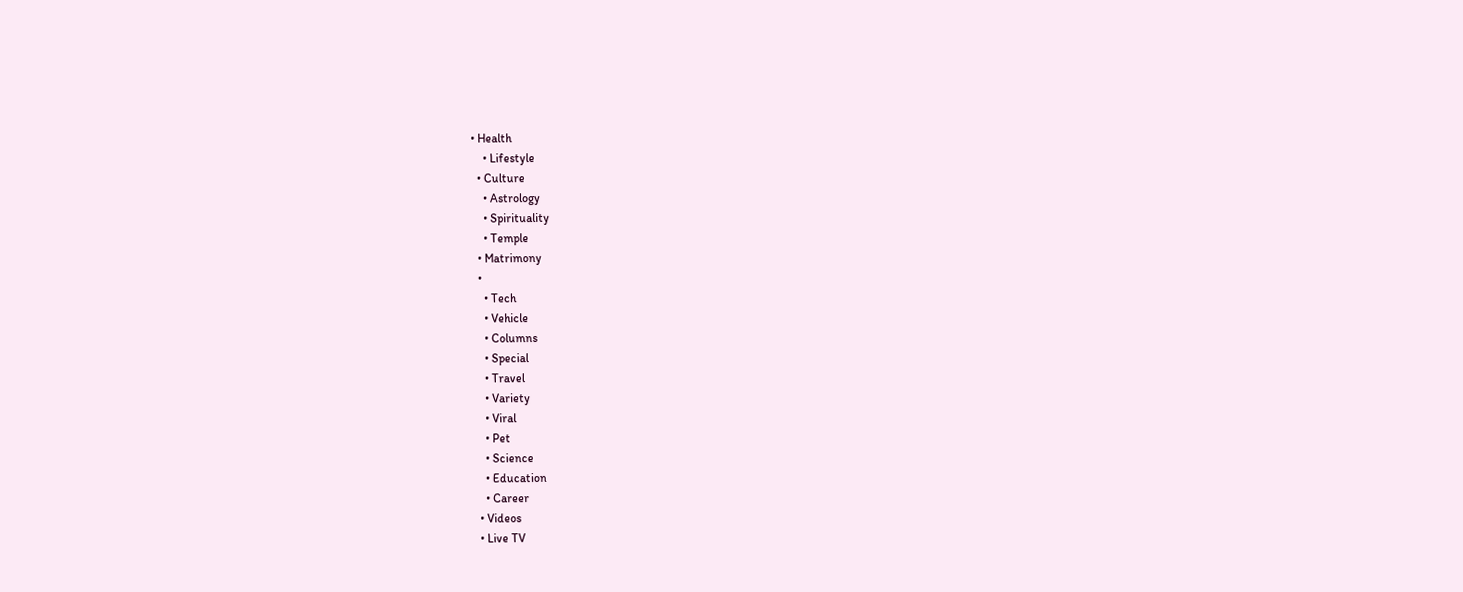• Health
    • Lifestyle
  • Culture
    • Astrology
    • Spirituality
    • Temple
  • Matrimony
  •
    • Tech
    • Vehicle
    • Columns
    • Special
    • Travel
    • Variety
    • Viral
    • Pet
    • Science
    • Education
    • Career
  • Videos
  • Live TV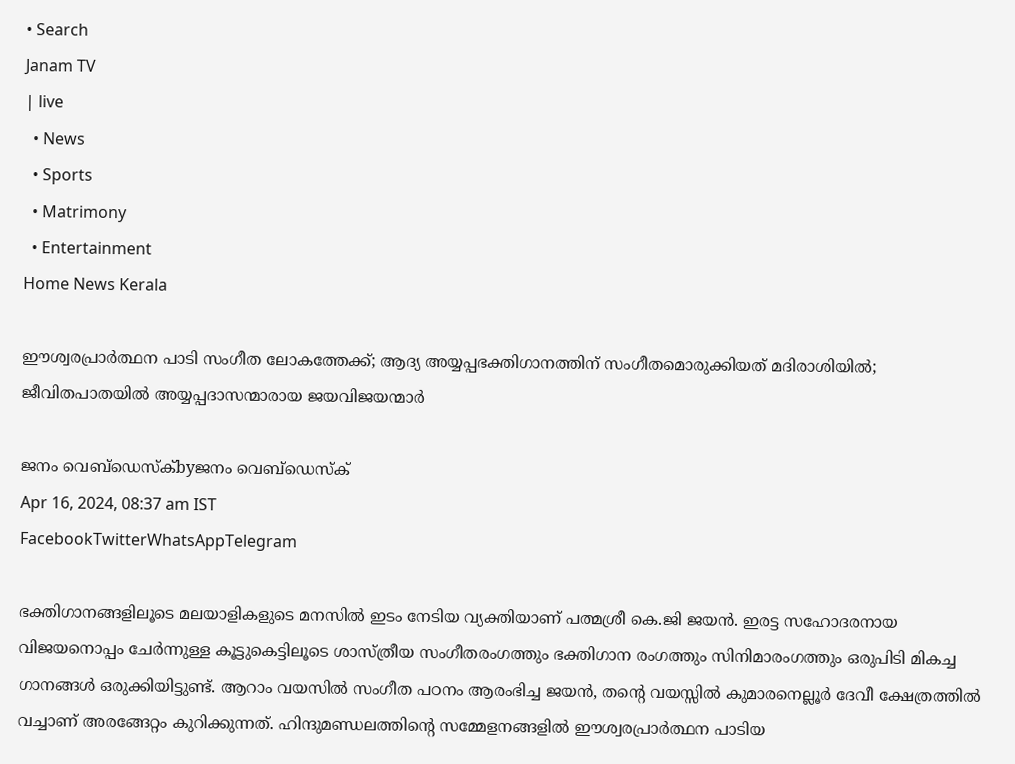• Search
Janam TV
| live
  • News
  • Sports
  • Matrimony
  • Entertainment
Home News Kerala

ഈശ്വരപ്രാര്‍ത്ഥന പാടി സംഗീത ലോകത്തേക്ക്; ആദ്യ അയ്യപ്പഭക്തിഗാനത്തിന് സംഗീതമൊരുക്കിയത് മദിരാശിയില്‍; ജീവിതപാതയില്‍ അയ്യപ്പദാസന്മാരായ ജയവിജയന്മാര്‍

ജനം വെബ്‌ഡെസ്ക്byജനം വെബ്‌ഡെസ്ക്
Apr 16, 2024, 08:37 am IST
FacebookTwitterWhatsAppTelegram

ഭക്തിഗാനങ്ങളിലൂടെ മലയാളികളുടെ മനസില്‍ ഇടം നേടിയ വ്യക്തിയാണ് പത്മശ്രീ കെ.ജി ജയന്‍. ഇരട്ട സഹോദരനായ വിജയനൊപ്പം ചേര്‍ന്നുള്ള കൂട്ടുകെട്ടിലൂടെ ശാസ്ത്രീയ സംഗീതരംഗത്തും ഭക്തിഗാന രംഗത്തും സിനിമാരംഗത്തും ഒരുപിടി മികച്ച ഗാനങ്ങള്‍ ഒരുക്കിയിട്ടുണ്ട്. ആറാം വയസില്‍ സംഗീത പഠനം ആരംഭിച്ച ജയന്‍, തന്റെ വയസ്സില്‍ കുമാരനെല്ലൂര്‍ ദേവീ ക്ഷേത്രത്തില്‍ വച്ചാണ് അരങ്ങേറ്റം കുറിക്കുന്നത്. ഹിന്ദുമണ്ഡലത്തിന്റെ സമ്മേളനങ്ങളില്‍ ഈശ്വരപ്രാര്‍ത്ഥന പാടിയ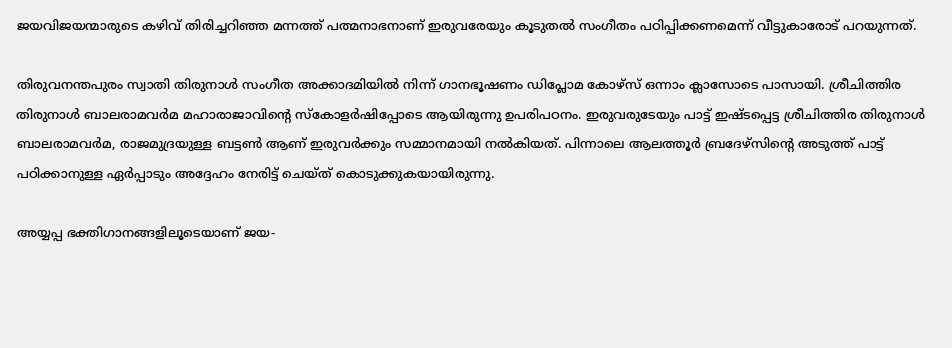ജയവിജയന്മാരുടെ കഴിവ് തിരിച്ചറിഞ്ഞ മന്നത്ത് പത്മനാഭനാണ് ഇരുവരേയും കൂടുതല്‍ സംഗീതം പഠിപ്പിക്കണമെന്ന് വീട്ടുകാരോട് പറയുന്നത്.

തിരുവനന്തപുരം സ്വാതി തിരുനാള്‍ സംഗീത അക്കാദമിയില്‍ നിന്ന് ഗാനഭൂഷണം ഡിപ്ലോമ കോഴ്‌സ് ഒന്നാം ക്ലാസോടെ പാസായി. ശ്രീചിത്തിര തിരുനാള്‍ ബാലരാമവര്‍മ മഹാരാജാവിന്റെ സ്‌കോളര്‍ഷിപ്പോടെ ആയിരുന്നു ഉപരിപഠനം. ഇരുവരുടേയും പാട്ട് ഇഷ്ടപ്പെട്ട ശ്രീചിത്തിര തിരുനാള്‍ ബാലരാമവര്‍മ, രാജമുദ്രയുള്ള ബട്ടണ്‍ ആണ് ഇരുവര്‍ക്കും സമ്മാനമായി നല്‍കിയത്. പിന്നാലെ ആലത്തൂര്‍ ബ്രദേഴ്‌സിന്റെ അടുത്ത് പാട്ട് പഠിക്കാനുള്ള ഏര്‍പ്പാടും അദ്ദേഹം നേരിട്ട് ചെയ്ത് കൊടുക്കുകയായിരുന്നു.

അയ്യപ്പ ഭക്തിഗാനങ്ങളിലൂടെയാണ് ജയ-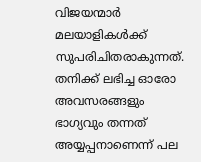വിജയന്മാര്‍ മലയാളികള്‍ക്ക് സുപരിചിതരാകുന്നത്. തനിക്ക് ലഭിച്ച ഓരോ അവസരങ്ങളും ഭാഗ്യവും തന്നത് അയ്യപ്പനാണെന്ന് പല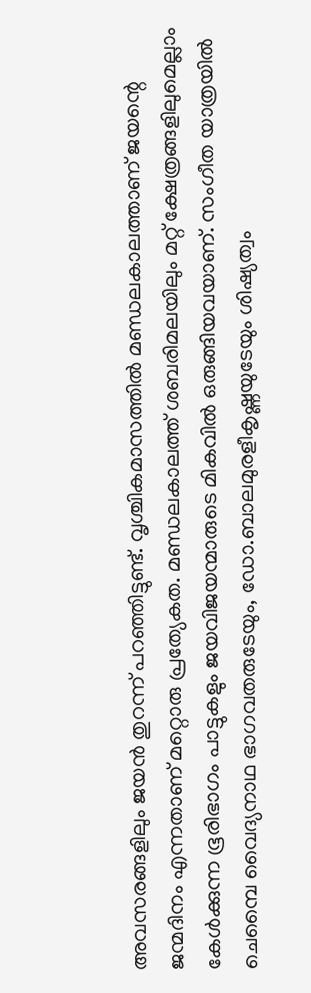അവസരങ്ങളിലും ജയന്‍ തുറന്ന് പറഞ്ഞിട്ടുണ്ട്. വൃശ്ചികമാസത്തില്‍ മണ്ഡലകാലത്താണ് ജയന്റെ ജന്മദിനം എന്നതാണ് മറ്റൊരു പ്രത്യേകത. മണ്ഡലകാലത്ത് ശബരിമലയിലും മറ്റ് ക്ഷേത്രങ്ങളിലുമെല്ലാം കേള്‍ക്കുന്ന ഭൂരിഭാഗം പാട്ടുകളും ജയവിജയന്മാരുടെ മികവില്‍ ഒരുങ്ങിയവയാണ്. സംഗീത യാത്രയില്‍ ചെമ്പൈ വൈദ്യനാഥ ഭാഗവതരുടേയും, ഡോ.ബാലമുരളീകൃഷ്ണയുടേയും ശിഷ്യത്വം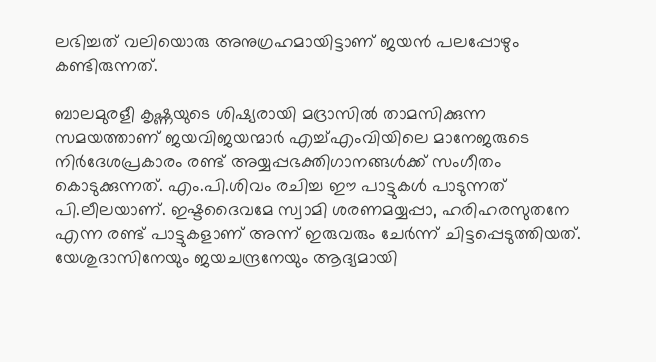ലഭിച്ചത് വലിയൊരു അനുഗ്രഹമായിട്ടാണ് ജയന്‍ പലപ്പോഴും കണ്ടിരുന്നത്.

ബാലമുരളീ കൃഷ്ണയുടെ ശിഷ്യരായി മദ്രാസില്‍ താമസിക്കുന്ന സമയത്താണ് ജയവിജയന്മാര്‍ എച്ച്എംവിയിലെ മാനേജരുടെ നിര്‍ദേശപ്രകാരം രണ്ട് അയ്യപ്പഭക്തിഗാനങ്ങള്‍ക്ക് സംഗീതം കൊടുക്കുന്നത്. എം.പി.ശിവം രചിച്ച ഈ പാട്ടുകള്‍ പാടുന്നത് പി.ലീലയാണ്. ഇഷ്ടദൈവമേ സ്വാമി ശരണമയ്യപ്പാ, ഹരിഹരസുതനേ എന്ന രണ്ട് പാട്ടുകളാണ് അന്ന് ഇരുവരും ചേര്‍ന്ന് ചിട്ടപ്പെടുത്തിയത്. യേശുദാസിനേയും ജയചന്ദ്രനേയും ആദ്യമായി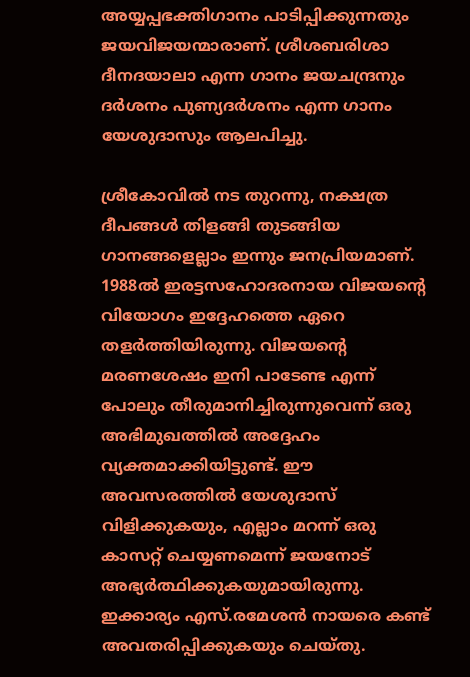അയ്യപ്പഭക്തിഗാനം പാടിപ്പിക്കുന്നതും ജയവിജയന്മാരാണ്. ശ്രീശബരിശാ ദീനദയാലാ എന്ന ഗാനം ജയചന്ദ്രനും ദര്‍ശനം പുണ്യദര്‍ശനം എന്ന ഗാനം യേശുദാസും ആലപിച്ചു.

ശ്രീകോവില്‍ നട തുറന്നു, നക്ഷത്ര ദീപങ്ങള്‍ തിളങ്ങി തുടങ്ങിയ ഗാനങ്ങളെല്ലാം ഇന്നും ജനപ്രിയമാണ്. 1988ല്‍ ഇരട്ടസഹോദരനായ വിജയന്റെ വിയോഗം ഇദ്ദേഹത്തെ ഏറെ തളര്‍ത്തിയിരുന്നു. വിജയന്റെ മരണശേഷം ഇനി പാടേണ്ട എന്ന് പോലും തീരുമാനിച്ചിരുന്നുവെന്ന് ഒരു അഭിമുഖത്തില്‍ അദ്ദേഹം വ്യക്തമാക്കിയിട്ടുണ്ട്. ഈ അവസരത്തില്‍ യേശുദാസ് വിളിക്കുകയും, എല്ലാം മറന്ന് ഒരു കാസറ്റ് ചെയ്യണമെന്ന് ജയനോട് അഭ്യര്‍ത്ഥിക്കുകയുമായിരുന്നു. ഇക്കാര്യം എസ്.രമേശന്‍ നായരെ കണ്ട് അവതരിപ്പിക്കുകയും ചെയ്തു.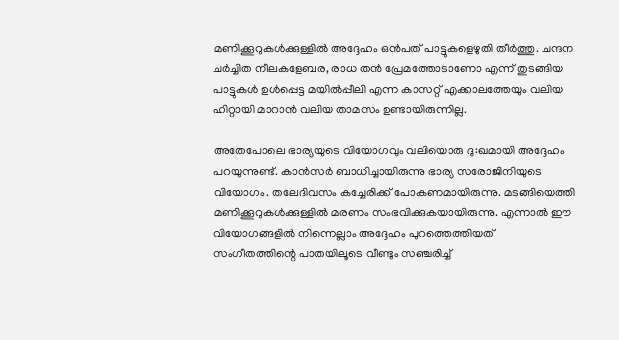മണിക്കൂറുകള്‍ക്കുള്ളില്‍ അദ്ദേഹം ഒന്‍പത് പാട്ടുകളെഴുതി തീര്‍ത്തു. ചന്ദന ചര്‍ച്ചിത നീലകളേബര, രാധ തന്‍ പ്രേമത്തോടാണോ എന്ന് തുടങ്ങിയ പാട്ടുകള്‍ ഉള്‍പ്പെട്ട മയില്‍പ്പീലി എന്ന കാസറ്റ് എക്കാലത്തേയും വലിയ ഹിറ്റായി മാറാന്‍ വലിയ താമസം ഉണ്ടായിരുന്നില്ല.

അതേപോലെ ഭാര്യയുടെ വിയോഗവും വലിയൊരു ദു:ഖമായി അദ്ദേഹം പറയുന്നുണ്ട്. കാന്‍സര്‍ ബാധിച്ചായിരുന്നു ഭാര്യ സരോജിനിയുടെ വിയോഗം. തലേദിവസം കച്ചേരിക്ക് പോകണമായിരുന്നു. മടങ്ങിയെത്തി മണിക്കൂറുകള്‍ക്കുള്ളില്‍ മരണം സംഭവിക്കുകയായിരുന്നു. എന്നാല്‍ ഈ വിയോഗങ്ങളില്‍ നിന്നെല്ലാം അദ്ദേഹം പുറത്തെത്തിയത് സംഗീതത്തിന്റെ പാതയിലൂടെ വീണ്ടും സഞ്ചരിച്ച്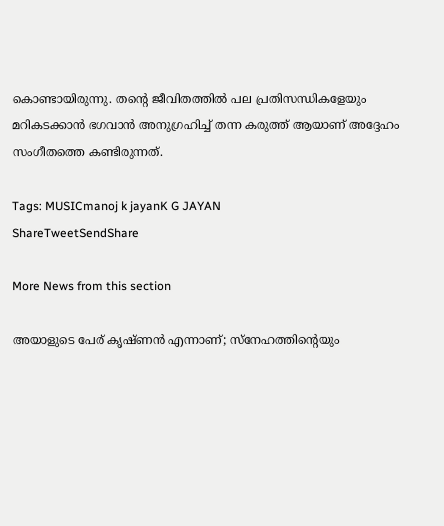കൊണ്ടായിരുന്നു. തന്റെ ജീവിതത്തില്‍ പല പ്രതിസന്ധികളേയും മറികടക്കാന്‍ ഭഗവാന്‍ അനുഗ്രഹിച്ച് തന്ന കരുത്ത് ആയാണ് അദ്ദേഹം സംഗീതത്തെ കണ്ടിരുന്നത്.

Tags: MUSICmanoj k jayanK G JAYAN
ShareTweetSendShare

More News from this section

അയാളുടെ പേര് കൃഷ്ണൻ എന്നാണ്; സ്നേഹത്തിന്റെയും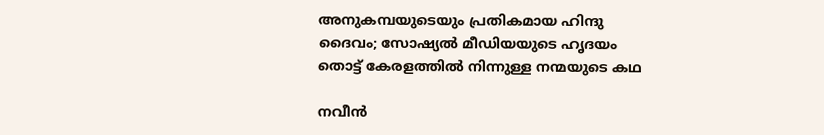അനുകമ്പയുടെയും പ്രതികമായ ഹിന്ദു ദൈവം; സോഷ്യൽ മീഡിയയുടെ ഹൃദയം തൊട്ട് കേരളത്തിൽ നിന്നുള്ള നന്മയുടെ കഥ

നവീന്‍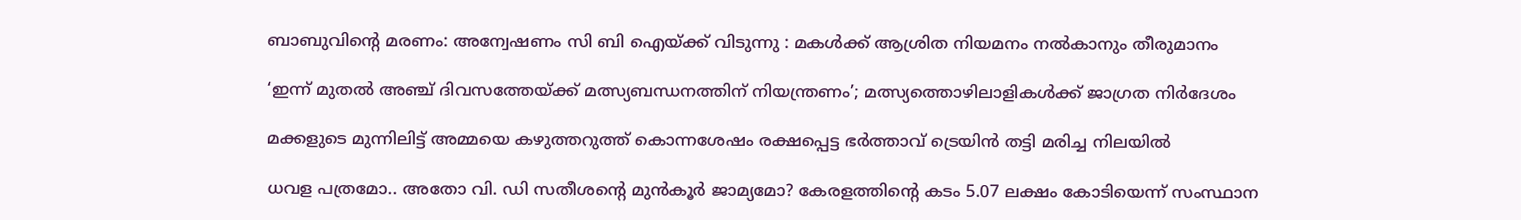ബാബുവിന്റെ മരണം: അന്വേഷണം സി ബി ഐയ്‌ക്ക് വിടുന്നു : മകള്‍ക്ക് ആശ്രിത നിയമനം നല്‍കാനും തീരുമാനം

‘ഇന്ന് മുതൽ അഞ്ച് ദിവസത്തേയ്‌ക്ക് മത്സ്യബന്ധനത്തിന് നിയന്ത്രണം’; മത്സ്യത്തൊഴിലാളികൾക്ക് ജാഗ്രത നിർദേശം

മക്കളുടെ മുന്നിലിട്ട് അമ്മയെ കഴുത്തറുത്ത് കൊന്നശേഷം രക്ഷപ്പെട്ട ഭര്‍ത്താവ് ട്രെയിന്‍ തട്ടി മരിച്ച നിലയില്‍

ധവള പത്രമോ.. അതോ വി. ഡി സതീശന്റെ മുൻകൂർ ജാമ്യമോ? കേരളത്തിന്റെ കടം 5.07 ലക്ഷം കോടിയെന്ന് സംസ്ഥാന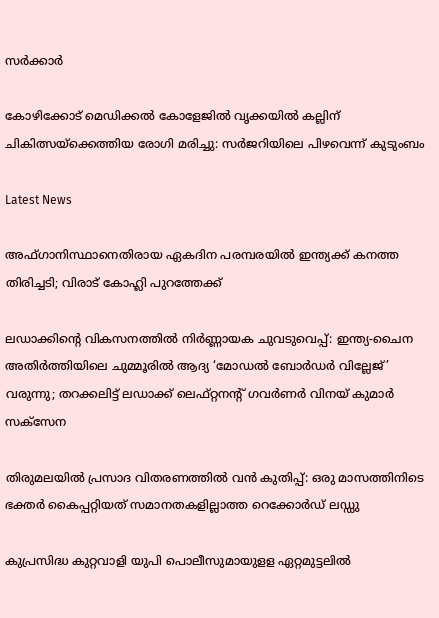സർക്കാർ

കോഴിക്കോട് മെഡിക്കല്‍ കോളേജില്‍ വൃക്കയിൽ കല്ലിന് ചികിത്സയ്‌ക്കെത്തിയ രോഗി മരിച്ചു: സര്‍ജറിയിലെ പിഴവെന്ന് കുടുംബം

Latest News

അഫ്ഗാനിസ്ഥാനെതിരായ ഏകദിന പരമ്പരയില്‍ ഇന്ത്യക്ക് കനത്ത തിരിച്ചടി; വിരാട് കോഹ്ലി പുറത്തേക്ക്

ലഡാക്കിന്റെ വികസനത്തില്‍ നിര്‍ണ്ണായക ചുവടുവെപ്പ്: ഇന്ത്യ-ചൈന അതിര്‍ത്തിയിലെ ചുമ്മൂരില്‍ ആദ്യ ‘മോഡല്‍ ബോര്‍ഡര്‍ വില്ലേജ്’ വരുന്നു; തറക്കലിട്ട് ലഡാക്ക് ലെഫ്റ്റനന്റ് ഗവര്‍ണര്‍ വിനയ് കുമാര്‍ സക്‌സേന

തിരുമലയില്‍ പ്രസാദ വിതരണത്തില്‍ വന്‍ കുതിപ്പ്: ഒരു മാസത്തിനിടെ ഭക്തര്‍ കൈപ്പറ്റിയത് സമാനതകളില്ലാത്ത റെക്കോര്‍ഡ് ലഡ്ഡു

കുപ്രസിദ്ധ കുറ്റവാളി യുപി പൊലീസുമായുളള ഏറ്റമുട്ടലിൽ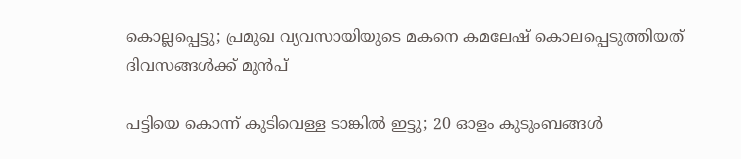കൊല്ലപ്പെട്ടു; പ്രമുഖ വ്യവസായിയുടെ മകനെ കമലേഷ് കൊലപ്പെടുത്തിയത് ദിവസങ്ങൾക്ക് മുൻപ്

പട്ടിയെ കൊന്ന് കുടിവെള്ള ടാങ്കിൽ ഇട്ടു; 20 ഓളം കുടുംബങ്ങൾ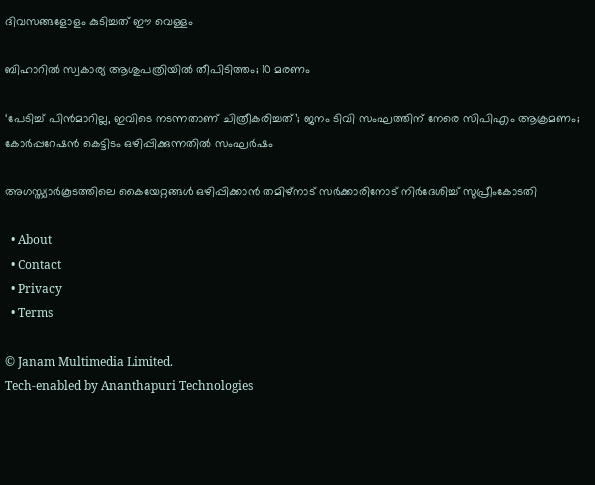ദിവസങ്ങളോളം കുടിച്ചത് ഈ വെള്ളം

ബിഹാറില്‍ സ്വകാര്യ ആശുപത്രിയില്‍ തീപിടിത്തം; 10 മരണം

‘പേടിച്ച് പിൻമാറില്ല, ഇവിടെ നടന്നതാണ് ചിത്രീകരിച്ചത്’; ജനം ടിവി സംഘത്തിന് നേരെ സിപിഎം ആക്രമണം; കോർപ്പറേഷൻ കെട്ടിടം ഒഴിപ്പിക്കുന്നതിൽ സംഘർഷം

അഗസ്ത്യാര്‍കൂടത്തിലെ കൈയേറ്റങ്ങള്‍ ഒഴിപ്പിക്കാന്‍ തമിഴ്‌നാട് സര്‍ക്കാരിനോട് നിര്‍ദേശിച്ച് സുപ്രീംകോടതി

  • About
  • Contact
  • Privacy
  • Terms

© Janam Multimedia Limited.
Tech-enabled by Ananthapuri Technologies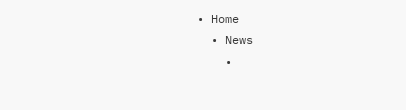• Home
  • News
    •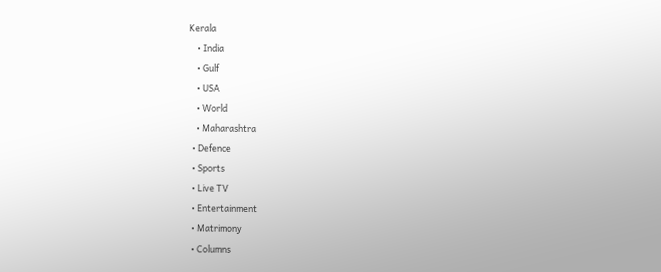Kerala
    • India
    • Gulf
    • USA
    • World
    • Maharashtra
  • Defence
  • Sports
  • Live TV
  • Entertainment
  • Matrimony
  • Columns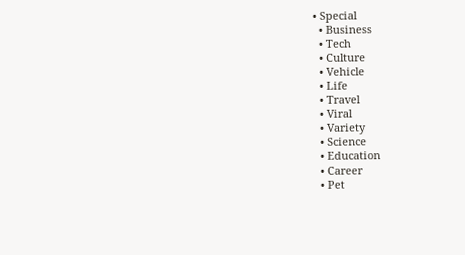• Special
  • Business
  • Tech
  • Culture
  • Vehicle
  • Life
  • Travel
  • Viral
  • Variety
  • Science
  • Education
  • Career
  • Pet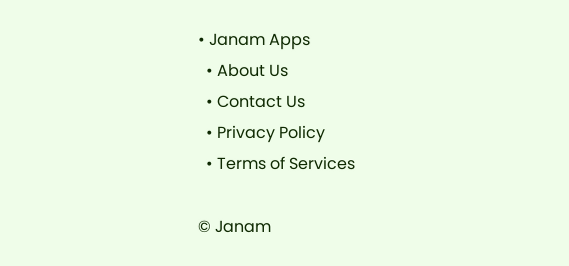• Janam Apps
  • About Us
  • Contact Us
  • Privacy Policy
  • Terms of Services

© Janam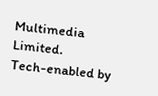Multimedia Limited.
Tech-enabled by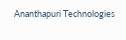Ananthapuri Technologies